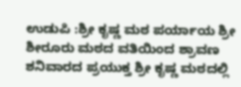ಉಡುಪಿ :ಶ್ರೀ ಕೃಷ್ಣ ಮಠ ಪರ್ಯಾಯ ಶ್ರೀ ಶೀರೂರು ಮಠದ ವತಿಯಿಂದ ಶ್ರಾವಣ ಶನಿವಾರದ ಪ್ರಯುಕ್ತ ಶ್ರೀ ಕೃಷ್ಣ ಮಠದಲ್ಲಿ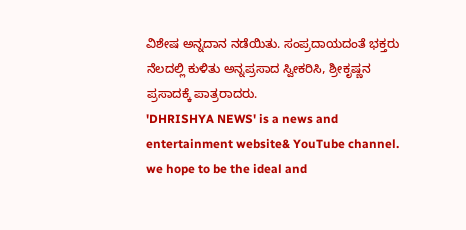ವಿಶೇಷ ಅನ್ನದಾನ ನಡೆಯಿತು. ಸಂಪ್ರದಾಯದಂತೆ ಭಕ್ತರು ನೆಲದಲ್ಲಿ ಕುಳಿತು ಅನ್ನಪ್ರಸಾದ ಸ್ವೀಕರಿಸಿ, ಶ್ರೀಕೃಷ್ಣನ ಪ್ರಸಾದಕ್ಕೆ ಪಾತ್ರರಾದರು.
'DHRISHYA NEWS' is a news and entertainment website& YouTube channel. we hope to be the ideal and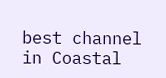best channel in Coastal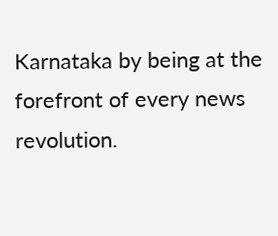Karnataka by being at the forefront of every news revolution.